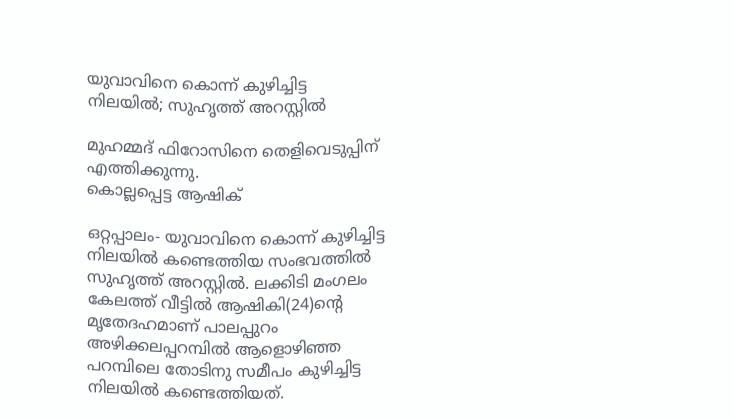യുവാവിനെ കൊന്ന് കുഴിച്ചിട്ട നിലയില്‍; സുഹൃത്ത് അറസ്റ്റില്‍

മുഹമ്മദ് ഫിറോസിനെ തെളിവെടുപ്പിന് എത്തിക്കുന്നു.
കൊല്ലപ്പെട്ട ആഷിക്

ഒറ്റപ്പാലം- യുവാവിനെ കൊന്ന് കുഴിച്ചിട്ട നിലയില്‍ കണ്ടെത്തിയ സംഭവത്തില്‍ സുഹൃത്ത് അറസ്റ്റില്‍. ലക്കിടി മംഗലം കേലത്ത് വീട്ടില്‍ ആഷികി(24)ന്റെ മൃതേദഹമാണ് പാലപ്പുറം അഴിക്കലപ്പറമ്പില്‍ ആളൊഴിഞ്ഞ പറമ്പിലെ തോടിനു സമീപം കുഴിച്ചിട്ട നിലയില്‍ കണ്ടെത്തിയത്.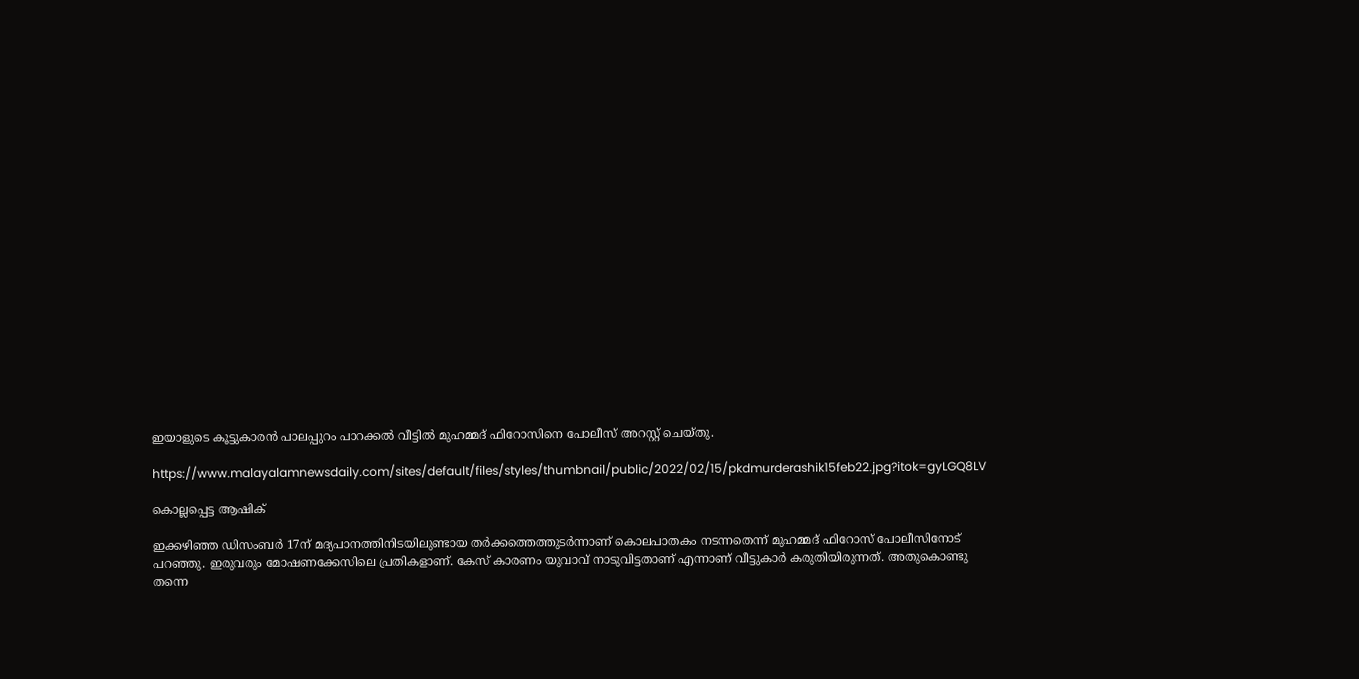ഇയാളുടെ കൂട്ടുകാരന്‍ പാലപ്പുറം പാറക്കല്‍ വീട്ടില്‍ മുഹമ്മദ് ഫിറോസിനെ പോലീസ് അറസ്റ്റ് ചെയ്തു.

https://www.malayalamnewsdaily.com/sites/default/files/styles/thumbnail/public/2022/02/15/pkdmurderashik15feb22.jpg?itok=gyLGQ8LV

കൊല്ലപ്പെട്ട ആഷിക്

ഇക്കഴിഞ്ഞ ഡിസംബര്‍ 17ന് മദ്യപാനത്തിനിടയിലുണ്ടായ തര്‍ക്കത്തെത്തുടര്‍ന്നാണ് കൊലപാതകം നടന്നതെന്ന് മുഹമ്മദ് ഫിറോസ് പോലീസിനോട് പറഞ്ഞു. ഇരുവരും മോഷണക്കേസിലെ പ്രതികളാണ്. കേസ് കാരണം യുവാവ് നാടുവിട്ടതാണ് എന്നാണ് വീട്ടുകാര്‍ കരുതിയിരുന്നത്. അതുകൊണ്ടു തന്നെ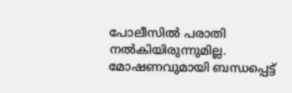പോലീസില്‍ പരാതി നല്‍കിയിരുന്നുമില്ല. മോഷണവുമായി ബന്ധപ്പെട്ട്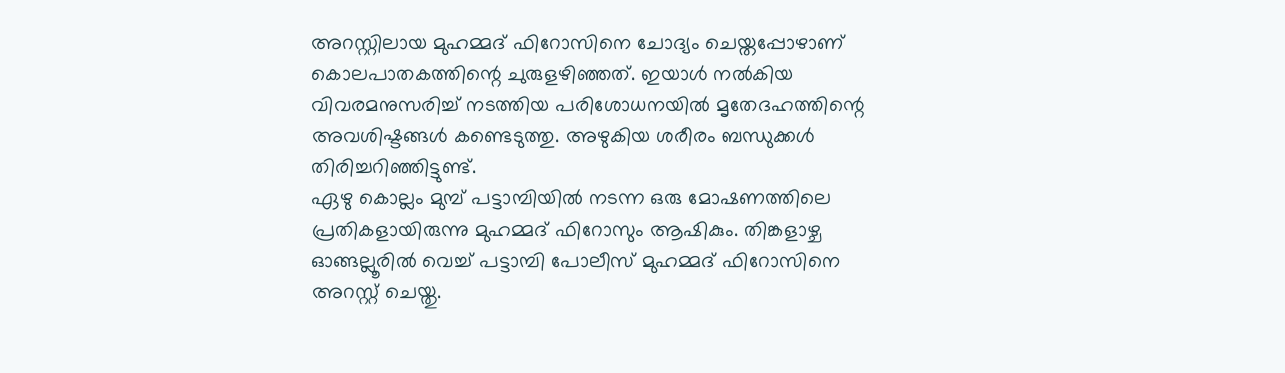അറസ്റ്റിലായ മുഹമ്മദ് ഫിറോസിനെ ചോദ്യം ചെയ്തപ്പോഴാണ് കൊലപാതകത്തിന്റെ ചുരുളഴിഞ്ഞത്. ഇയാള്‍ നല്‍കിയ വിവരമനുസരിച്ച് നടത്തിയ പരിശോധനയില്‍ മൃതേദഹത്തിന്റെ അവശിഷ്ടങ്ങള്‍ കണ്ടെടുത്തു. അഴുകിയ ശരീരം ബന്ധുക്കള്‍ തിരിച്ചറിഞ്ഞിട്ടുണ്ട്.
ഏഴു കൊല്ലം മുമ്പ് പട്ടാമ്പിയില്‍ നടന്ന ഒരു മോഷണത്തിലെ പ്രതികളായിരുന്നു മുഹമ്മദ് ഫിറോസും ആഷികും. തിങ്കളാഴ്ച ഓങ്ങല്ലൂരില്‍ വെച്ച് പട്ടാമ്പി പോലീസ് മുഹമ്മദ് ഫിറോസിനെ അറസ്റ്റ് ചെയ്തു.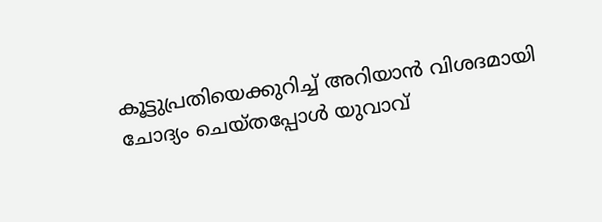കൂട്ടുപ്രതിയെക്കുറിച്ച് അറിയാന്‍ വിശദമായി ചോദ്യം ചെയ്തപ്പോള്‍ യുവാവ്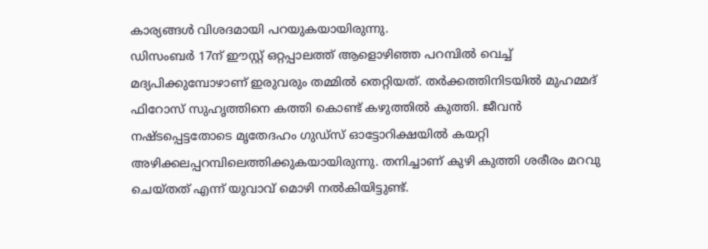കാര്യങ്ങള്‍ വിശദമായി പറയുകയായിരുന്നു.
ഡിസംബര്‍ 17ന് ഈസ്റ്റ് ഒറ്റപ്പാലത്ത് ആളൊഴിഞ്ഞ പറമ്പില്‍ വെച്ച് മദ്യപിക്കുമ്പോഴാണ് ഇരുവരും തമ്മില്‍ തെറ്റിയത്. തര്‍ക്കത്തിനിടയില്‍ മുഹമ്മദ് ഫിറോസ് സുഹൃത്തിനെ കത്തി കൊണ്ട് കഴുത്തില്‍ കുത്തി. ജീവന്‍ നഷ്ടപ്പെട്ടതോടെ മൃതേദഹം ഗുഡ്‌സ് ഓട്ടോറിക്ഷയില്‍ കയറ്റി അഴിക്കലപ്പറമ്പിലെത്തിക്കുകയായിരുന്നു. തനിച്ചാണ് കുഴി കുത്തി ശരീരം മറവു ചെയ്തത് എന്ന് യുവാവ് മൊഴി നല്‍കിയിട്ടുണ്ട്.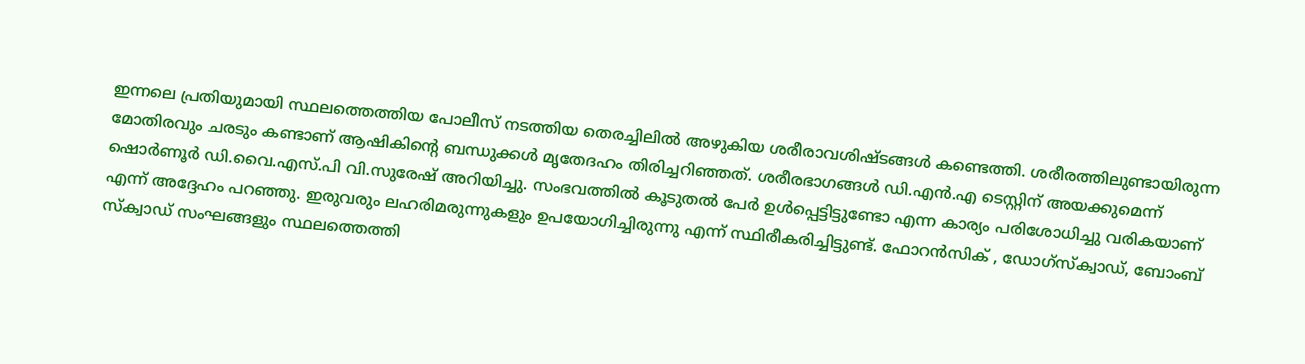ഇന്നലെ പ്രതിയുമായി സ്ഥലത്തെത്തിയ പോലീസ് നടത്തിയ തെരച്ചിലില്‍ അഴുകിയ ശരീരാവശിഷ്ടങ്ങള്‍ കണ്ടെത്തി. ശരീരത്തിലുണ്ടായിരുന്ന മോതിരവും ചരടും കണ്ടാണ് ആഷികിന്റെ ബന്ധുക്കള്‍ മൃതേദഹം തിരിച്ചറിഞ്ഞത്. ശരീരഭാഗങ്ങള്‍ ഡി.എന്‍.എ ടെസ്റ്റിന് അയക്കുമെന്ന് ഷൊര്‍ണൂര്‍ ഡി.വൈ.എസ്.പി വി.സുരേഷ് അറിയിച്ചു. സംഭവത്തില്‍ കൂടുതല്‍ പേര്‍ ഉള്‍പ്പെട്ടിട്ടുണ്ടോ എന്ന കാര്യം പരിശോധിച്ചു വരികയാണ് എന്ന് അദ്ദേഹം പറഞ്ഞു. ഇരുവരും ലഹരിമരുന്നുകളും ഉപയോഗിച്ചിരുന്നു എന്ന് സ്ഥിരീകരിച്ചിട്ടുണ്ട്. ഫോറന്‍സിക് , ഡോഗ്‌സ്‌ക്വാഡ്, ബോംബ് സ്‌ക്വാഡ് സംഘങ്ങളും സ്ഥലത്തെത്തി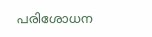പരിശോധന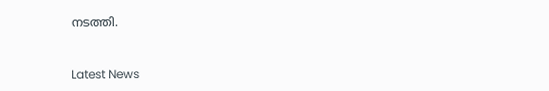നടത്തി.



Latest News